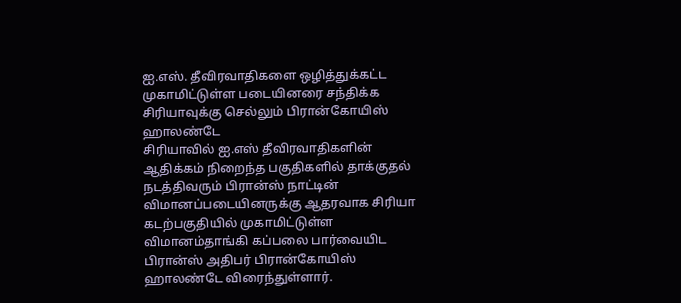ஐ.எஸ். தீவிரவாதிகளை ஒழித்துக்கட்ட முகாமிட்டுள்ள படையினரை சந்திக்க சிரியாவுக்கு செல்லும் பிரான்கோயிஸ் ஹாலண்டே
சிரியாவில் ஐ.எஸ் தீவிரவாதிகளின் ஆதிக்கம் நிறைந்த பகுதிகளில் தாக்குதல் நடத்திவரும் பிரான்ஸ் நாட்டின் விமானப்படையினருக்கு ஆதரவாக சிரியா கடற்பகுதியில் முகாமிட்டுள்ள விமானம்தாங்கி கப்பலை பார்வையிட பிரான்ஸ் அதிபர் பிரான்கோயிஸ் ஹாலண்டே விரைந்துள்ளார்.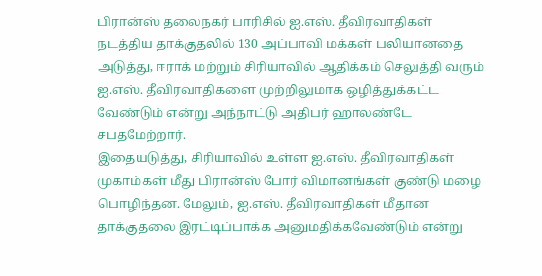பிரான்ஸ் தலைநகர் பாரிசில் ஐ.எஸ். தீவிரவாதிகள் நடத்திய தாக்குதலில் 130 அப்பாவி மக்கள் பலியானதை அடுத்து, ஈராக் மற்றும் சிரியாவில் ஆதிக்கம் செலுத்தி வரும் ஐ.எஸ். தீவிரவாதிகளை முற்றிலுமாக ஒழித்துக்கட்ட வேண்டும் என்று அந்நாட்டு அதிபர் ஹாலண்டே சபதமேற்றார்.
இதையடுத்து, சிரியாவில் உள்ள ஐ.எஸ். தீவிரவாதிகள் முகாம்கள் மீது பிரான்ஸ் போர் விமானங்கள் குண்டு மழை பொழிந்தன. மேலும், ஐ.எஸ். தீவிரவாதிகள் மீதான தாக்குதலை இரட்டிப்பாக்க அனுமதிக்கவேண்டும் என்று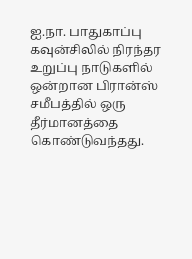ஐ.நா. பாதுகாப்பு கவுன்சிலில் நிரந்தர உறுப்பு நாடுகளில் ஒன்றான பிரான்ஸ் சமீபத்தில் ஒரு தீர்மானத்தை கொண்டுவந்தது.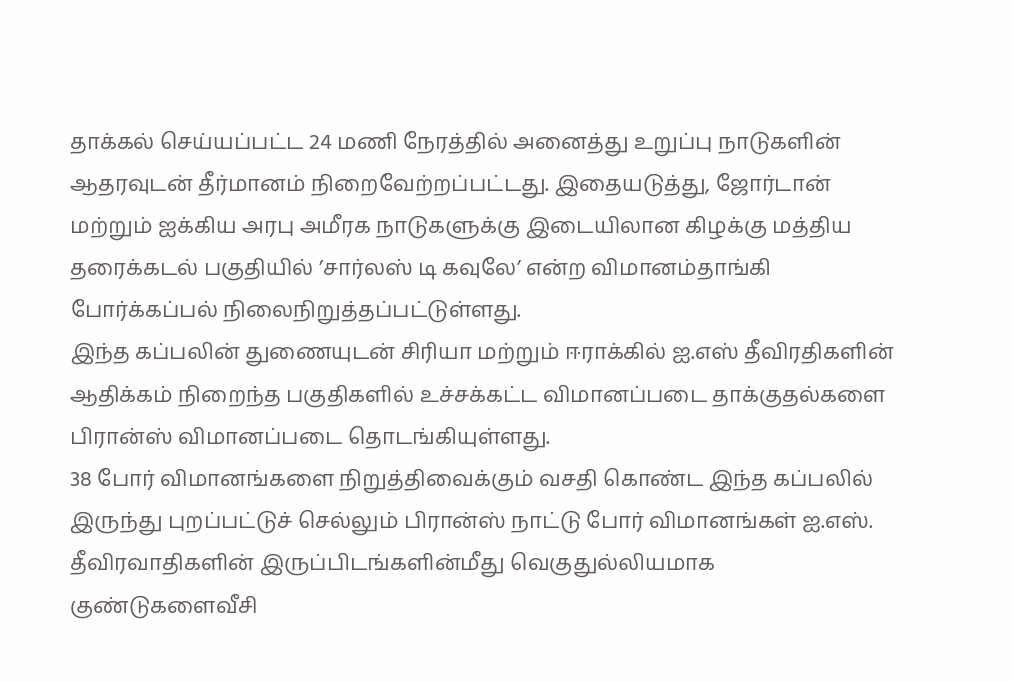தாக்கல் செய்யப்பட்ட 24 மணி நேரத்தில் அனைத்து உறுப்பு நாடுகளின் ஆதரவுடன் தீர்மானம் நிறைவேற்றப்பட்டது. இதையடுத்து, ஜோர்டான் மற்றும் ஐக்கிய அரபு அமீரக நாடுகளுக்கு இடையிலான கிழக்கு மத்திய தரைக்கடல் பகுதியில் ’சார்லஸ் டி கவுலே’ என்ற விமானம்தாங்கி போர்க்கப்பல் நிலைநிறுத்தப்பட்டுள்ளது.
இந்த கப்பலின் துணையுடன் சிரியா மற்றும் ஈராக்கில் ஐ.எஸ் தீவிரதிகளின் ஆதிக்கம் நிறைந்த பகுதிகளில் உச்சக்கட்ட விமானப்படை தாக்குதல்களை பிரான்ஸ் விமானப்படை தொடங்கியுள்ளது.
38 போர் விமானங்களை நிறுத்திவைக்கும் வசதி கொண்ட இந்த கப்பலில் இருந்து புறப்பட்டுச் செல்லும் பிரான்ஸ் நாட்டு போர் விமானங்கள் ஐ.எஸ். தீவிரவாதிகளின் இருப்பிடங்களின்மீது வெகுதுல்லியமாக குண்டுகளைவீசி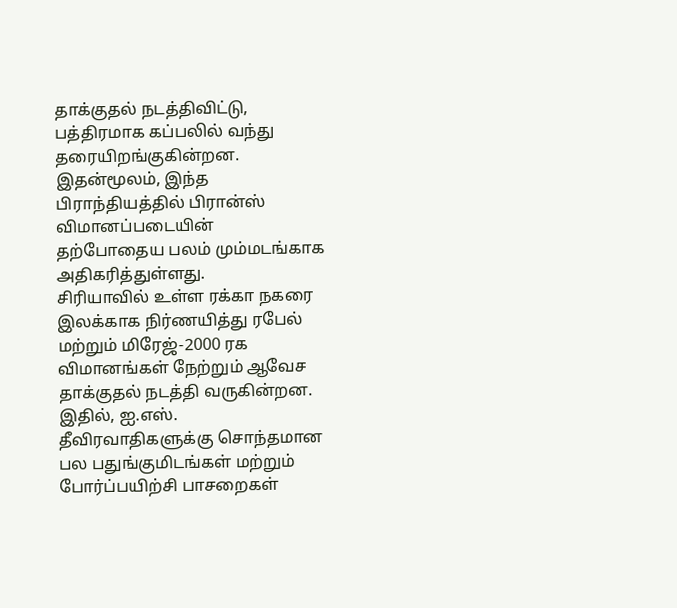தாக்குதல் நடத்திவிட்டு, பத்திரமாக கப்பலில் வந்து தரையிறங்குகின்றன. இதன்மூலம், இந்த பிராந்தியத்தில் பிரான்ஸ் விமானப்படையின் தற்போதைய பலம் மும்மடங்காக அதிகரித்துள்ளது.
சிரியாவில் உள்ள ரக்கா நகரை இலக்காக நிர்ணயித்து ரபேல் மற்றும் மிரேஜ்-2000 ரக விமானங்கள் நேற்றும் ஆவேச தாக்குதல் நடத்தி வருகின்றன. இதில், ஐ.எஸ். தீவிரவாதிகளுக்கு சொந்தமான பல பதுங்குமிடங்கள் மற்றும் போர்ப்பயிற்சி பாசறைகள்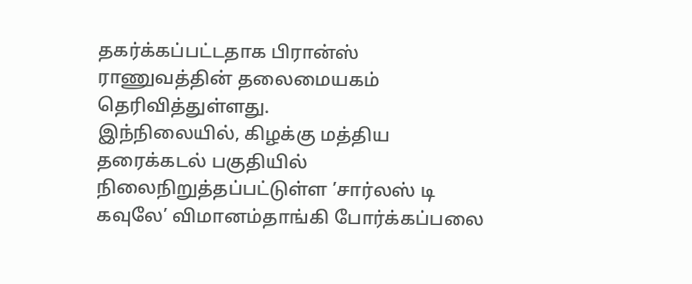தகர்க்கப்பட்டதாக பிரான்ஸ் ராணுவத்தின் தலைமையகம் தெரிவித்துள்ளது.
இந்நிலையில், கிழக்கு மத்திய தரைக்கடல் பகுதியில் நிலைநிறுத்தப்பட்டுள்ள ’சார்லஸ் டி கவுலே’ விமானம்தாங்கி போர்க்கப்பலை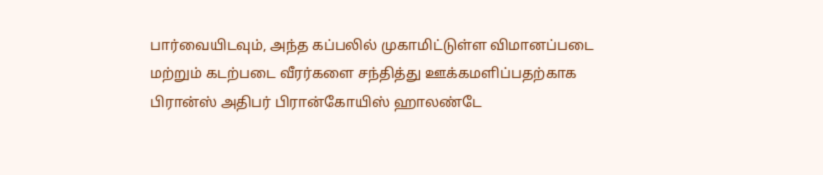பார்வையிடவும், அந்த கப்பலில் முகாமிட்டுள்ள விமானப்படை மற்றும் கடற்படை வீரர்களை சந்தித்து ஊக்கமளிப்பதற்காக பிரான்ஸ் அதிபர் பிரான்கோயிஸ் ஹாலண்டே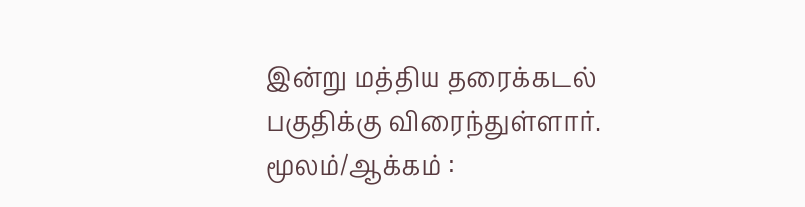இன்று மத்திய தரைக்கடல் பகுதிக்கு விரைந்துள்ளார்.
மூலம்/ஆக்கம் :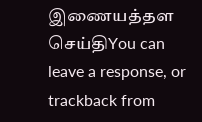இணையத்தள செய்திYou can leave a response, or trackback from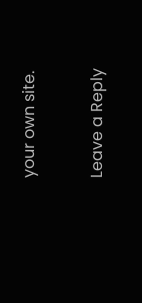your own site.

Leave a Reply